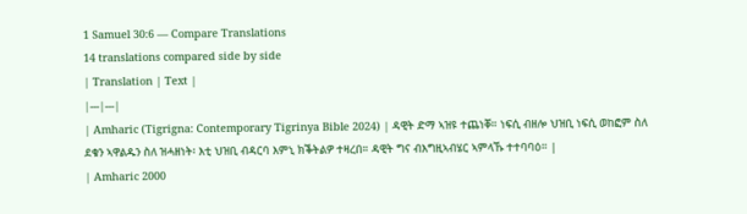1 Samuel 30:6 — Compare Translations
14 translations compared side by side
| Translation | Text |
|---|---|
| Amharic (Tigrigna: Contemporary Tigrinya Bible 2024) | ዳዊት ድማ ኣዝዩ ተጨነቐ። ነፍሲ ብዘሎ ህዝቢ ነፍሲ ወከፎም ስለ ደቁን ኣዋልዱን ስለ ዝሓዘነት፡ እቲ ህዝቢ ብዳርባ እምኒ ክቕትልዎ ተዛረበ። ዳዊት ግና ብእግዚኣብሄር ኣምላኹ ተተባባዕ። |
| Amharic 2000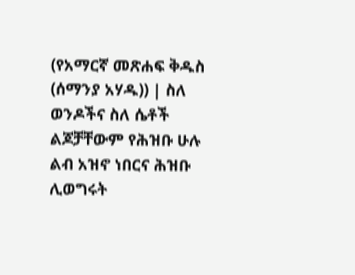(የአማርኛ መጽሐፍ ቅዱስ (ሰማንያ አሃዱ)) | ስለ ወንዶችና ስለ ሴቶች ልጆቻቸውም የሕዝቡ ሁሉ ልብ አዝኖ ነበርና ሕዝቡ ሊወግሩት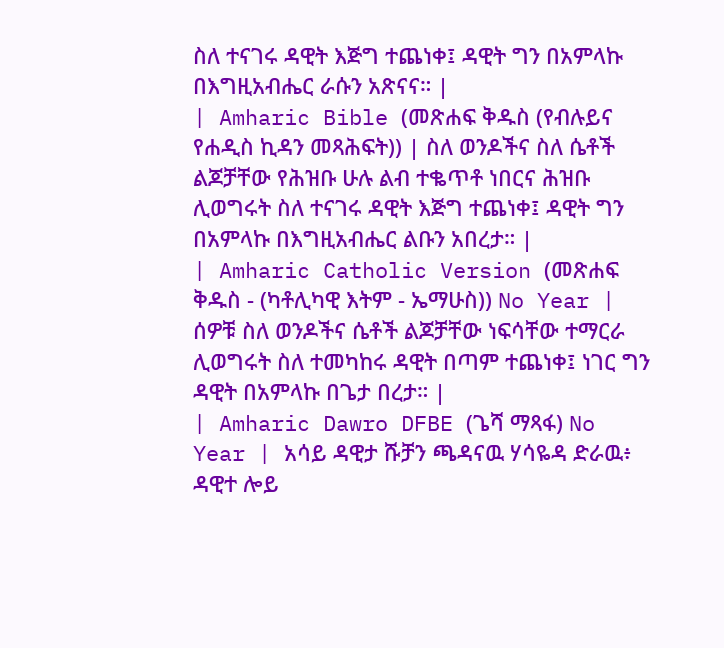ስለ ተናገሩ ዳዊት እጅግ ተጨነቀ፤ ዳዊት ግን በአምላኩ በእግዚአብሔር ራሱን አጽናና። |
| Amharic Bible (መጽሐፍ ቅዱስ (የብሉይና የሐዲስ ኪዳን መጻሕፍት)) | ስለ ወንዶችና ስለ ሴቶች ልጆቻቸው የሕዝቡ ሁሉ ልብ ተቈጥቶ ነበርና ሕዝቡ ሊወግሩት ስለ ተናገሩ ዳዊት እጅግ ተጨነቀ፤ ዳዊት ግን በአምላኩ በእግዚአብሔር ልቡን አበረታ። |
| Amharic Catholic Version (መጽሐፍ ቅዱስ - (ካቶሊካዊ እትም - ኤማሁስ)) No Year | ሰዎቹ ስለ ወንዶችና ሴቶች ልጆቻቸው ነፍሳቸው ተማርራ ሊወግሩት ስለ ተመካከሩ ዳዊት በጣም ተጨነቀ፤ ነገር ግን ዳዊት በአምላኩ በጌታ በረታ። |
| Amharic Dawro DFBE (ጌሻ ማጻፋ) No Year | አሳይ ዳዊታ ሹቻን ጫዳናዉ ሃሳዬዳ ድራዉ፥ ዳዊተ ሎይ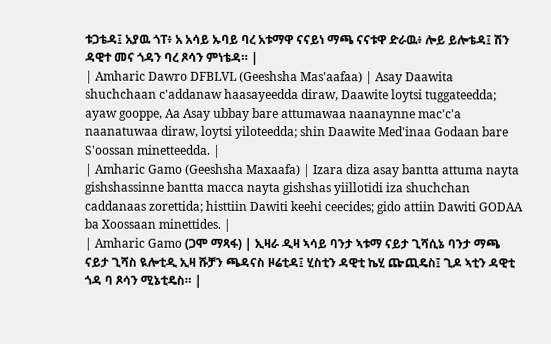ቱጋቴዳ፤ አያዉ ጎፐ፥ አ አሳይ ኡባይ ባረ አቱማዋ ናናይነ ማጫ ናናቱዋ ድራዉ፥ ሎይ ይሎቴዳ፤ ሽን ዳዊተ መና ጎዳን ባረ ጾሳን ምነቴዳ። |
| Amharic Dawro DFBLVL (Geeshsha Mas'aafaa) | Asay Daawita shuchchaan c'addanaw haasayeedda diraw, Daawite loytsi tuggateedda; ayaw gooppe, Aa Asay ubbay bare attumawaa naanaynne mac'c'a naanatuwaa diraw, loytsi yiloteedda; shin Daawite Med'inaa Godaan bare S'oossan minetteedda. |
| Amharic Gamo (Geeshsha Maxaafa) | Izara diza asay bantta attuma nayta gishshassinne bantta macca nayta gishshas yiillotidi iza shuchchan caddanaas zorettida; histtiin Dawiti keehi ceecides; gido attiin Dawiti GODAA ba Xoossaan minettides. |
| Amharic Gamo (ጋሞ ማጻፋ) | ኢዛራ ዲዛ ኣሳይ ባንታ ኣቱማ ናይታ ጊሻሲኔ ባንታ ማጫ ናይታ ጊሻስ ዪሎቲዲ ኢዛ ሹቻን ጫዳናስ ዞሬቲዳ፤ ሂስቲን ዳዊቲ ኬሂ ጬጪዴስ፤ ጊዶ ኣቲን ዳዊቲ ጎዳ ባ ጾሳን ሚኔቲዴስ። |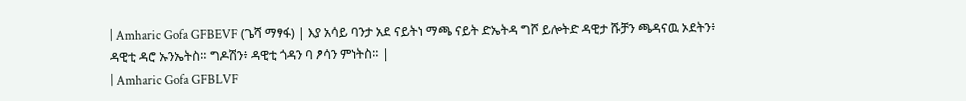| Amharic Gofa GFBEVF (ጌሻ ማፃፋ) | እያ አሳይ ባንታ አደ ናይትነ ማጫ ናይት ድኤትዳ ግሾ ይሎትድ ዳዊታ ሹቻን ጫዳናዉ ኦደትን፥ ዳዊቲ ዳሮ ኡንኤትስ። ግዶሽን፥ ዳዊቲ ጎዳን ባ ፆሳን ምነትስ። |
| Amharic Gofa GFBLVF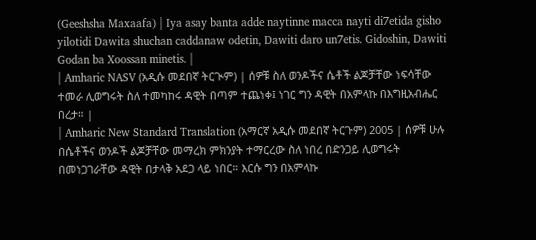(Geeshsha Maxaafa) | Iya asay banta adde naytinne macca nayti di7etida gisho yilotidi Dawita shuchan caddanaw odetin, Dawiti daro un7etis. Gidoshin, Dawiti Godan ba Xoossan minetis. |
| Amharic NASV (አዲሱ መደበኛ ትርጒም) | ሰዎቹ ስለ ወንዶችና ሴቶች ልጆቻቸው ነፍሳቸው ተመራ ሊወግሩት ስለ ተመካከሩ ዳዊት በጣም ተጨነቀ፤ ነገር ግን ዳዊት በአምላኩ በእግዚአብሔር በረታ። |
| Amharic New Standard Translation (አማርኛ አዲሱ መደበኛ ትርጉም) 2005 | ሰዎቹ ሁሉ በሴቶችና ወንዶች ልጆቻቸው መማረክ ምክንያት ተማርረው ስለ ነበረ በድንጋይ ሊወግሩት በመነጋገራቸው ዳዊት በታላቅ አደጋ ላይ ነበር። እርሱ ግን በአምላኩ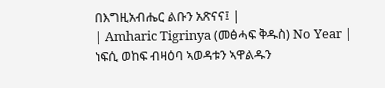በእግዚአብሔር ልቡን አጽናና፤ |
| Amharic Tigrinya (መፅሓፍ ቅዱስ) No Year | ነፍሲ ወከፍ ብዛዕባ ኣወዳቱን ኣዋልዱን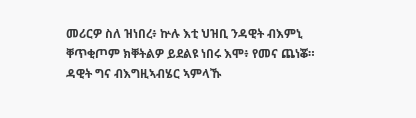መሪርዎ ስለ ዝነበረ፥ ኵሉ እቲ ህዝቢ ንዳዊት ብእምኒ ቐጥቂጦም ክቐትልዎ ይደልዩ ነበሩ እሞ፥ የመና ጨነቖ። ዳዊት ግና ብእግዚኣብሄር ኣምላኹ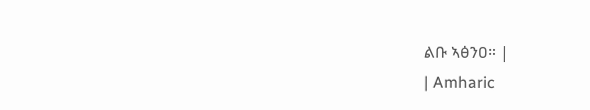ልቡ ኣፅንዐ። |
| Amharic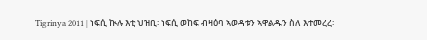Tigrinya 2011 | ነፍሲ ኲሉ እቲ ህዝቢ፡ ነፍሲ ወከፍ ብዛዕባ ኣወዳቱን ኣዋልዱን ስለ እተመረረ፡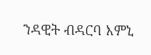ንዳዊት ብዳርባ እምኒ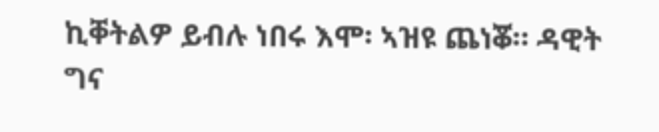ኪቐትልዎ ይብሉ ነበሩ እሞ፡ ኣዝዩ ጨነቖ። ዳዊት ግና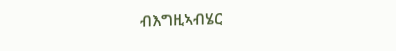ብእግዚኣብሄር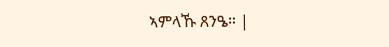ኣምላኹ ጸንዔ። |